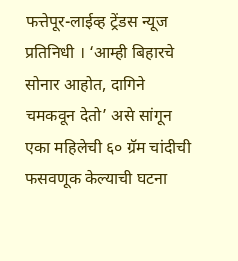फत्तेपूर-लाईव्ह ट्रेंडस न्यूज प्रतिनिधी । ‘आम्ही बिहारचे सोनार आहोत, दागिने चमकवून देतो’ असे सांगून एका महिलेची ६० ग्रॅम चांदीची फसवणूक केल्याची घटना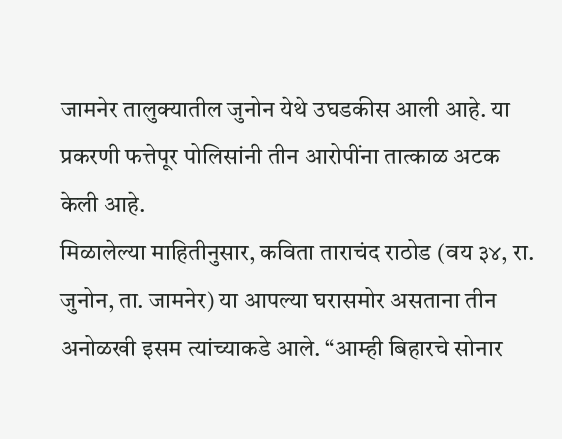जामनेर तालुक्यातील जुनोन येथे उघडकीस आली आहे. या प्रकरणी फत्तेपूर पोलिसांनी तीन आरोपींना तात्काळ अटक केली आहे.
मिळालेल्या माहितीनुसार, कविता ताराचंद राठोड (वय ३४, रा. जुनोन, ता. जामनेर) या आपल्या घरासमोर असताना तीन अनोळखी इसम त्यांच्याकडे आले. “आम्ही बिहारचे सोनार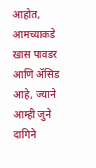आहोत, आमच्याकडे खास पावडर आणि ॲसिड आहे, ज्याने आम्ही जुने दागिने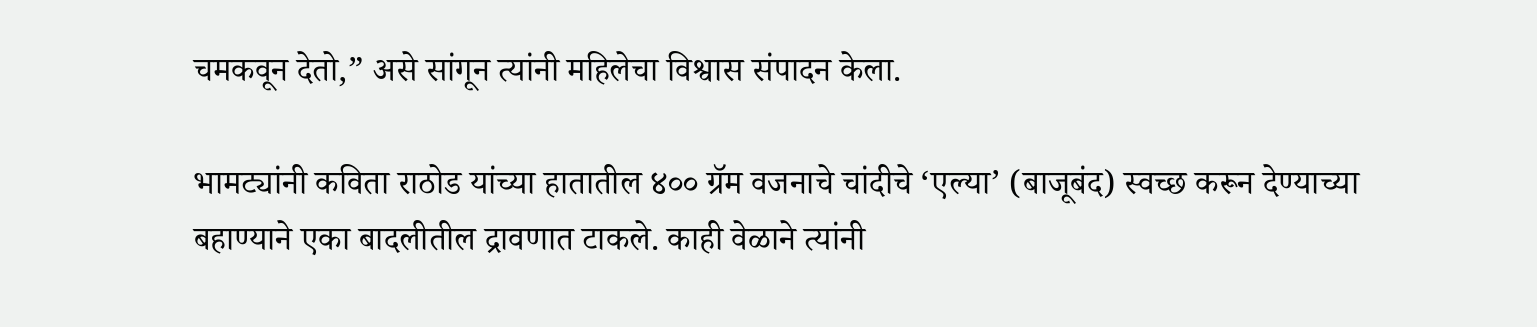चमकवून देतो,” असे सांगून त्यांनी महिलेचा विश्वास संपादन केला.

भामट्यांनी कविता राठोड यांच्या हातातील ४०० ग्रॅम वजनाचे चांदीचे ‘एल्या’ (बाजूबंद) स्वच्छ करून देण्याच्या बहाण्याने एका बादलीतील द्रावणात टाकले. काही वेळाने त्यांनी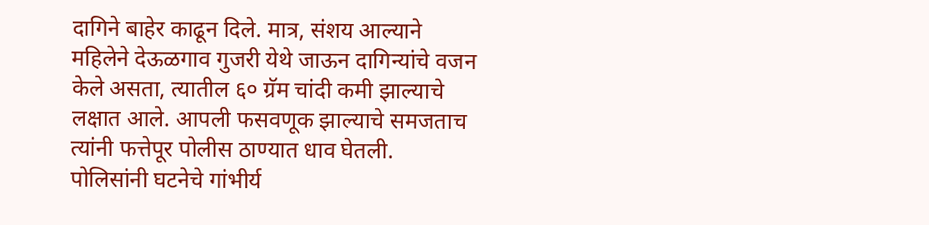दागिने बाहेर काढून दिले. मात्र, संशय आल्याने महिलेने देऊळगाव गुजरी येथे जाऊन दागिन्यांचे वजन केले असता, त्यातील ६० ग्रॅम चांदी कमी झाल्याचे लक्षात आले. आपली फसवणूक झाल्याचे समजताच त्यांनी फत्तेपूर पोलीस ठाण्यात धाव घेतली.
पोलिसांनी घटनेचे गांभीर्य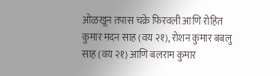ओळखून तपास चक्रे फिरवली आणि रोहित कुमार मदन साह (वय २१), रोशन कुमार बबलु साह (वय २१) आणि बलराम कुमार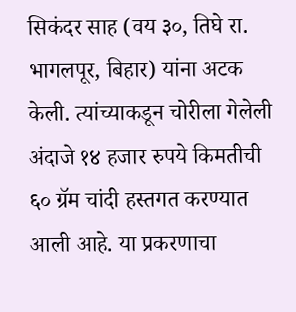सिकंदर साह (वय ३०, तिघे रा. भागलपूर, बिहार) यांना अटक केली. त्यांच्याकडून चोरीला गेलेली अंदाजे १४ हजार रुपये किमतीची ६० ग्रॅम चांदी हस्तगत करण्यात आली आहे. या प्रकरणाचा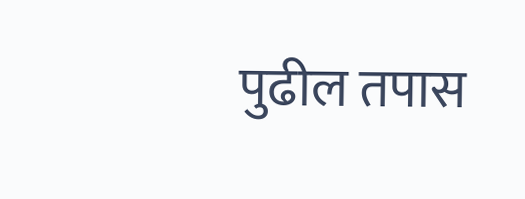पुढील तपास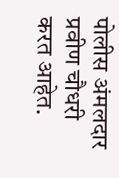पोलीस अंमलदार प्रवीण चौधरी करत आहेत.